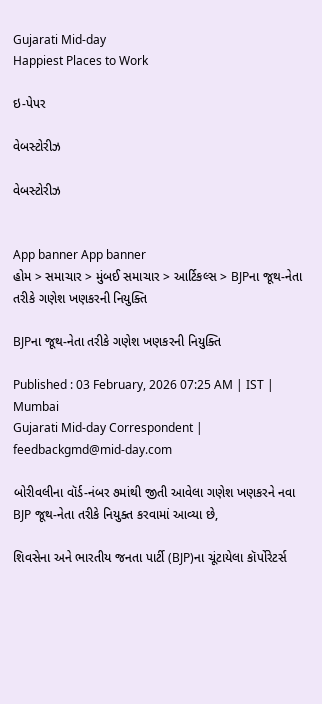Gujarati Mid-day
Happiest Places to Work

ઇ-પેપર

વેબસ્ટોરીઝ

વેબસ્ટોરીઝ


App banner App banner
હોમ > સમાચાર > મુંબઈ સમાચાર > આર્ટિકલ્સ > BJPના જૂથ-નેતા તરીકે ગણેશ ખણકરની નિયુક્તિ

BJPના જૂથ-નેતા તરીકે ગણેશ ખણકરની નિયુક્તિ

Published : 03 February, 2026 07:25 AM | IST | Mumbai
Gujarati Mid-day Correspondent | feedbackgmd@mid-day.com

બોરીવલીના વૉર્ડ-નંબર ૭માંથી જીતી આવેલા ગણેશ ખણકરને નવા BJP જૂથ-નેતા તરીકે નિયુક્ત કરવામાં આવ્યા છે,

શિવસેના અને ભારતીય જનતા પાર્ટી (BJP)ના ચૂંટાયેલા કૉર્પોરેટર્સ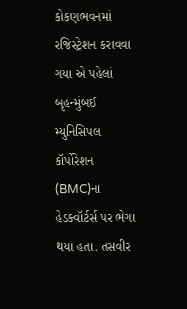કોકણભવનમાં રજિસ્ટ્રેશન કરાવવા ગયા એ પહેલાં બૃહન્મુંબઈ મ્યુનિસિપલ કૉર્પોરેશન (BMC)ના હેડક્વૉર્ટર્સ પર ભેગા થયા હતા. તસવીર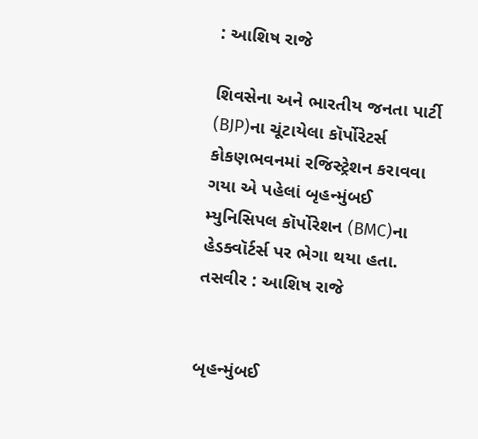: આશિષ રાજે

શિવસેના અને ભારતીય જનતા પાર્ટી (BJP)ના ચૂંટાયેલા કૉર્પોરેટર્સ કોકણભવનમાં રજિસ્ટ્રેશન કરાવવા ગયા એ પહેલાં બૃહન્મુંબઈ મ્યુનિસિપલ કૉર્પોરેશન (BMC)ના હેડક્વૉર્ટર્સ પર ભેગા થયા હતા. તસવીર : આશિષ રાજે


બૃહન્મુંબઈ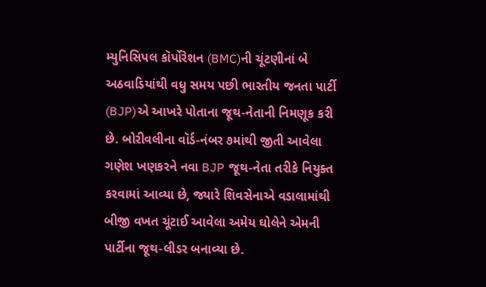મ્યુનિસિપલ કૉર્પોરેશન (BMC)ની ચૂંટણીનાં બે અઠવાડિયાંથી વધુ સમય પછી ભારતીય જનતા પાર્ટી (BJP)એ આખરે પોતાના જૂથ-નેતાની નિમણૂક કરી છે. બોરીવલીના વૉર્ડ-નંબર ૭માંથી જીતી આવેલા ગણેશ ખણકરને નવા BJP જૂથ-નેતા તરીકે નિયુક્ત કરવામાં આવ્યા છે, જ્યારે શિવસેનાએ વડાલામાંથી બીજી વખત ચૂંટાઈ આવેલા અમેય ઘોલેને એમની પાર્ટીના જૂથ-લીડર બનાવ્યા છે.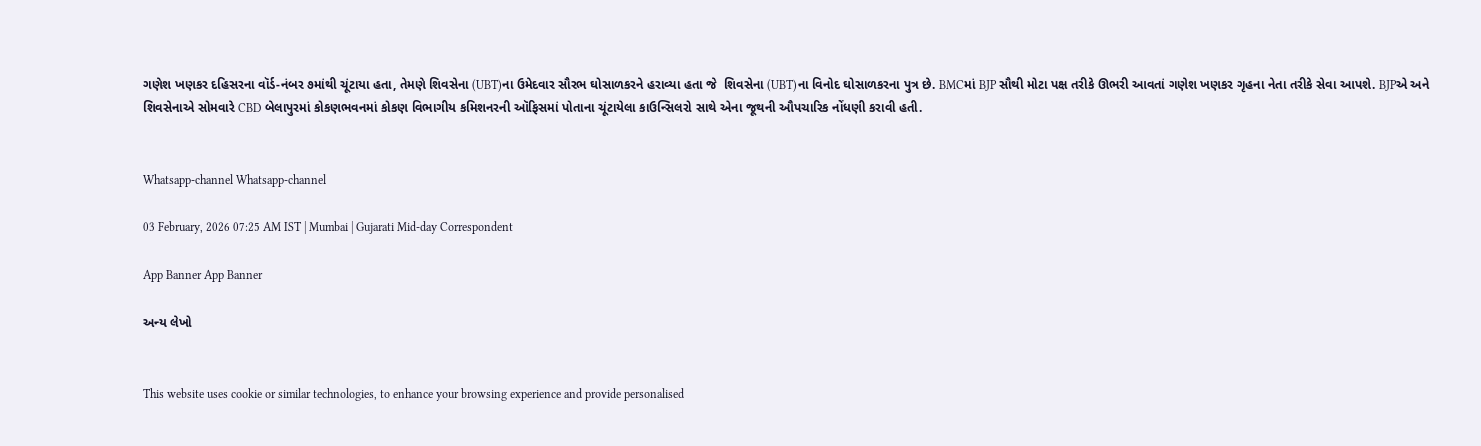ગણેશ ખણકર દહિસરના વૉર્ડ-નંબર ૭માંથી ચૂંટાયા હતા, તેમણે શિવસેના (UBT)ના ઉમેદવાર સૌરભ ઘોસાળકરને હરાવ્યા હતા જે  શિવસેના (UBT)ના વિનોદ ઘોસાળકરના પુત્ર છે. BMCમાં BJP સૌથી મોટા પક્ષ તરીકે ઊભરી આવતાં ગણેશ ખણકર ગૃહના નેતા તરીકે સેવા આપશે. BJPએ અને શિવસેનાએ સોમવારે CBD બેલાપુરમાં કોકણભવનમાં કોકણ વિભાગીય કમિશનરની ઑફિસમાં પોતાના ચૂંટાયેલા કાઉન્સિલરો સાથે એના જૂથની ઔપચારિક નોંધણી કરાવી હતી.


Whatsapp-channel Whatsapp-channel

03 February, 2026 07:25 AM IST | Mumbai | Gujarati Mid-day Correspondent

App Banner App Banner

અન્ય લેખો


This website uses cookie or similar technologies, to enhance your browsing experience and provide personalised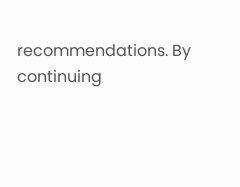recommendations. By continuing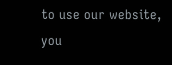to use our website, you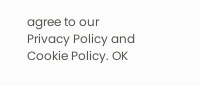agree to our Privacy Policy and Cookie Policy. OK